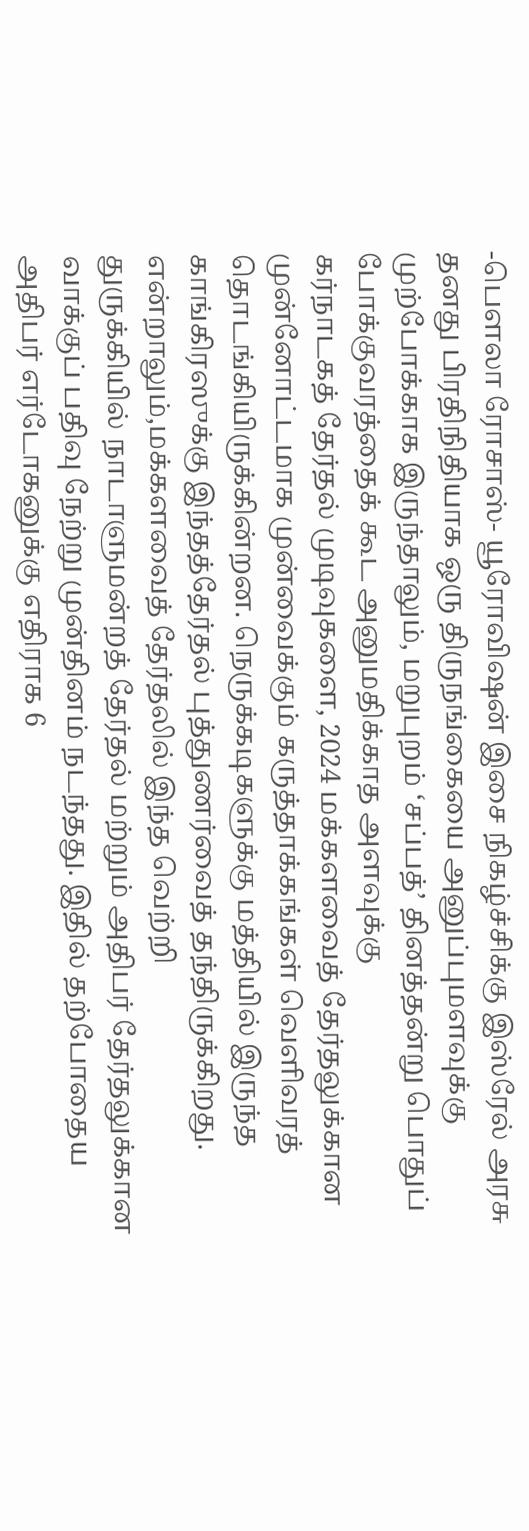-பெளலா ரோசாஸ்- யூரோவிஷன் இசை நிகழ்ச்சிக்கு இஸ்ரேல் அரசு தனது பிரதிநிதியாக ஒரு திருநங்கையை அனுப்புமளவுக்கு முற்போக்காக இருந்தாலும், மறுபுறம் ‘சப்பத்’ தினத்தன்று பொதுப் போக்குவரத்தைக் கூட அனுமதிக்காத அளவுக்கு
கர்நாடகத் தேர்தல் முடிவுகளை, 2024 மக்களவைத் தேர்தலுக்கான முன்னோட்டமாக முன்வைக்கும் கருத்தாக்கங்கள் வெளிவரத் தொடங்கியிருக்கின்றன. நெருக்கடிகளுக்கு மத்தியில் இருந்த காங்கிரஸுக்கு இந்தத்தேர்தல் புத்துணர்வைத் தந்திருக்கிறது. என்றாலும்,மக்களவைத் தேர்தலில் இந்த வெற்றி
துருக்கியில் நாடாளுமன்றத் தேர்தல் மற்றும் அதிபர் தேர்தலுக்கான வாக்குப் பதிவு நேற்று முன்தினம் நடந்தது. இதில் தற்போதைய அதிபர் எர்டோகனுக்கு எதிராக 6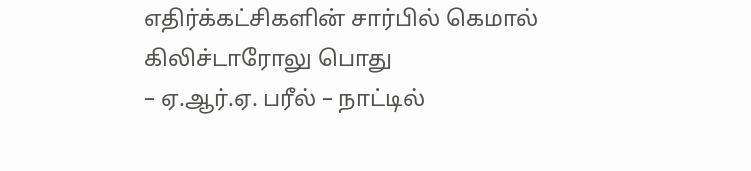எதிர்க்கட்சிகளின் சார்பில் கெமால் கிலிச்டாரோலு பொது
– ஏ.ஆர்.ஏ. பரீல் – நாட்டில்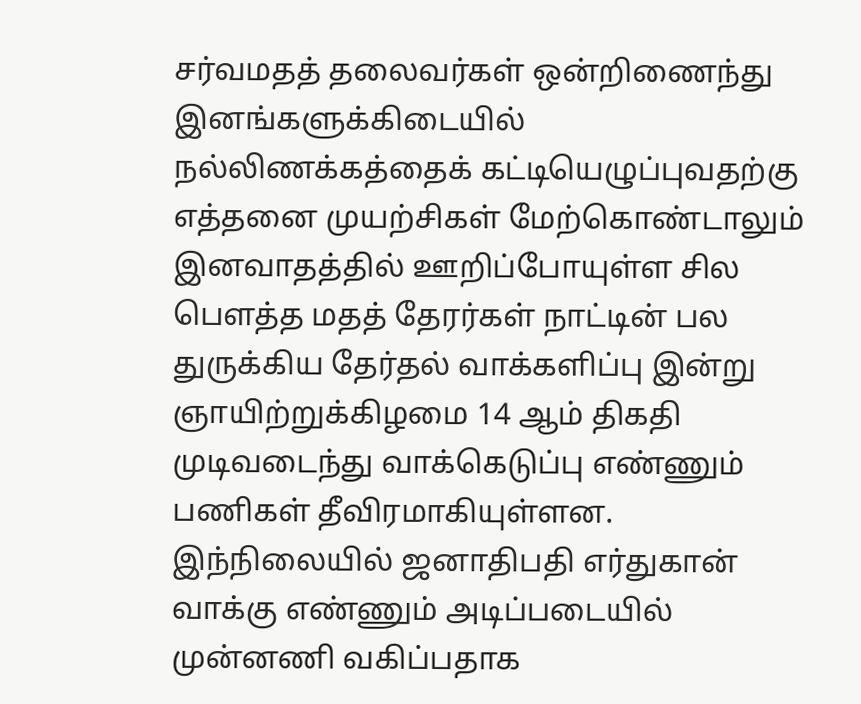சர்வமதத் தலைவர்கள் ஒன்றிணைந்து இனங்களுக்கிடையில் நல்லிணக்கத்தைக் கட்டியெழுப்புவதற்கு எத்தனை முயற்சிகள் மேற்கொண்டாலும் இனவாதத்தில் ஊறிப்போயுள்ள சில பெளத்த மதத் தேரர்கள் நாட்டின் பல
துருக்கிய தேர்தல் வாக்களிப்பு இன்று ஞாயிற்றுக்கிழமை 14 ஆம் திகதி முடிவடைந்து வாக்கெடுப்பு எண்ணும் பணிகள் தீவிரமாகியுள்ளன. இந்நிலையில் ஜனாதிபதி எர்துகான் வாக்கு எண்ணும் அடிப்படையில் முன்னணி வகிப்பதாக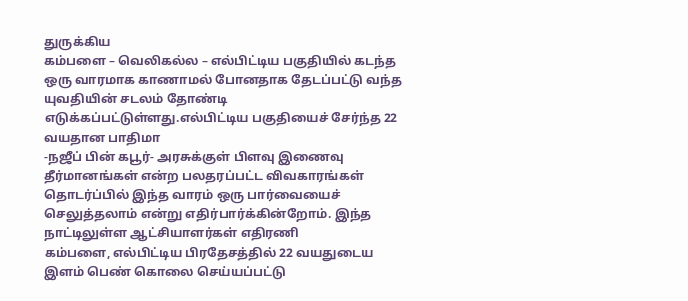துருக்கிய
கம்பளை – வெலிகல்ல – எல்பிட்டிய பகுதியில் கடந்த ஒரு வாரமாக காணாமல் போனதாக தேடப்பட்டு வந்த யுவதியின் சடலம் தோண்டி எடுக்கப்பட்டுள்ளது.எல்பிட்டிய பகுதியைச் சேர்ந்த 22 வயதான பாதிமா
-நஜீப் பின் கபூர்- அரசுக்குள் பிளவு இணைவு தீர்மானங்கள் என்ற பலதரப்பட்ட விவகாரங்கள் தொடர்ப்பில் இந்த வாரம் ஒரு பார்வையைச் செலுத்தலாம் என்று எதிர்பார்க்கின்றோம். இந்த நாட்டிலுள்ள ஆட்சியாளர்கள் எதிரணி
கம்பளை, எல்பிட்டிய பிரதேசத்தில் 22 வயதுடைய இளம் பெண் கொலை செய்யப்பட்டு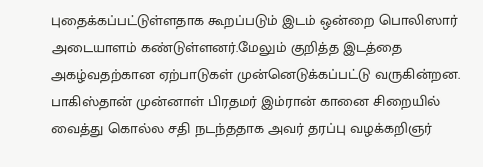புதைக்கப்பட்டுள்ளதாக கூறப்படும் இடம் ஒன்றை பொலிஸார் அடையாளம் கண்டுள்ளனர்.மேலும் குறித்த இடத்தை அகழ்வதற்கான ஏற்பாடுகள் முன்னெடுக்கப்பட்டு வருகின்றன.
பாகிஸ்தான் முன்னாள் பிரதமர் இம்ரான் கானை சிறையில் வைத்து கொல்ல சதி நடந்ததாக அவர் தரப்பு வழக்கறிஞர்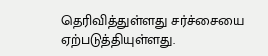தெரிவித்துள்ளது சர்ச்சையை ஏற்படுத்தியுள்ளது.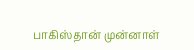பாகிஸ்தான் முன்னாள்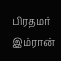பிரதமர் இம்ரான்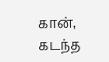கான், கடந்த